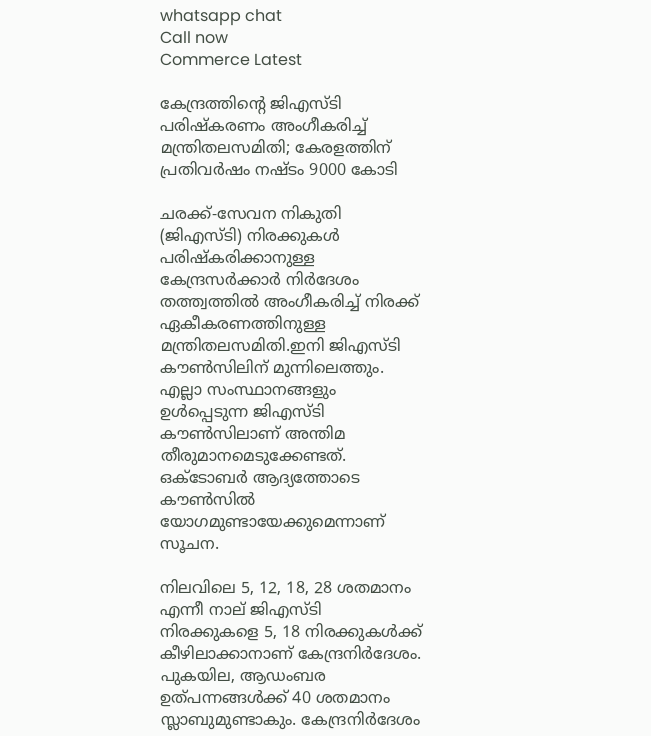whatsapp chat
Call now
Commerce Latest

കേന്ദ്രത്തിന്റെ ജിഎസ്ടി പരിഷ്‌കരണം അംഗീകരിച്ച്‌ മന്ത്രിതലസമിതി; കേരളത്തിന് പ്രതിവര്‍ഷം നഷ്ടം 9000 കോടി

ചരക്ക്-സേവന നികുതി (ജിഎസ്ടി) നിരക്കുകള്‍ പരിഷ്കരിക്കാനുള്ള കേന്ദ്രസർക്കാർ നിർദേശം തത്ത്വത്തില്‍ അംഗീകരിച്ച്‌ നിരക്ക് ഏകീകരണത്തിനുള്ള മന്ത്രിതലസമിതി.ഇനി ജിഎസ്ടി കൗണ്‍സിലിന് മുന്നിലെത്തും. എല്ലാ സംസ്ഥാനങ്ങളും ഉള്‍പ്പെടുന്ന ജിഎസ്ടി കൗണ്‍സിലാണ് അന്തിമ തീരുമാനമെടുക്കേണ്ടത്. ഒക്ടോബർ ആദ്യത്തോടെ കൗണ്‍സില്‍ യോഗമുണ്ടായേക്കുമെന്നാണ് സൂചന.

നിലവിലെ 5, 12, 18, 28 ശതമാനം എന്നീ നാല് ജിഎസ്ടി നിരക്കുകളെ 5, 18 നിരക്കുകള്‍ക്ക് കീഴിലാക്കാനാണ് കേന്ദ്രനിർദേശം. പുകയില, ആഡംബര ഉത്പന്നങ്ങള്‍ക്ക് 40 ശതമാനം സ്ലാബുമുണ്ടാകും. കേന്ദ്രനിർദേശം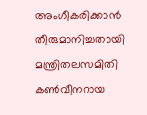അംഗീകരിക്കാൻ തീരുമാനിച്ചതായി മന്ത്രിതലസമിതി കണ്‍വീനറായ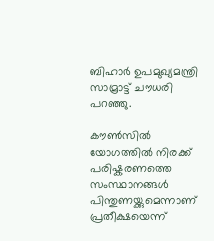ബിഹാർ ഉപമുഖ്യമന്ത്രി സാമ്രാട്ട് ചൗധരി പറഞ്ഞു.

കൗണ്‍സില്‍ യോഗത്തില്‍ നിരക്ക് പരിഷ്കരണത്തെ സംസ്ഥാനങ്ങള്‍ പിന്തുണയ്ക്കുമെന്നാണ് പ്രതീക്ഷയെന്ന്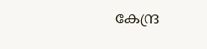കേന്ദ്ര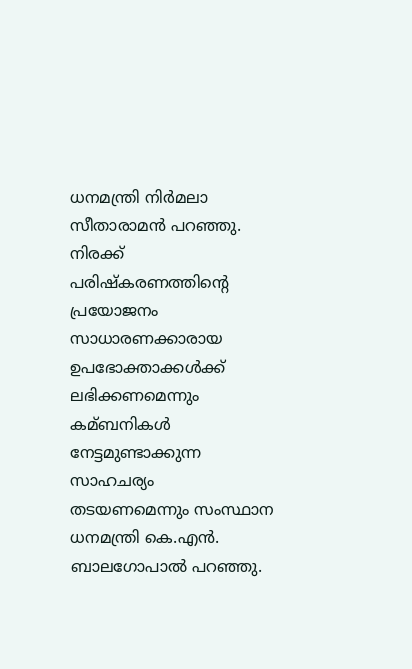ധനമന്ത്രി നിർമലാ സീതാരാമൻ പറഞ്ഞു. നിരക്ക് പരിഷ്കരണത്തിന്റെ പ്രയോജനം സാധാരണക്കാരായ ഉപഭോക്താക്കള്‍ക്ക് ലഭിക്കണമെന്നും കമ്ബനികള്‍ നേട്ടമുണ്ടാക്കുന്ന സാഹചര്യം തടയണമെന്നും സംസ്ഥാന ധനമന്ത്രി കെ.എൻ. ബാലഗോപാല്‍ പറഞ്ഞു.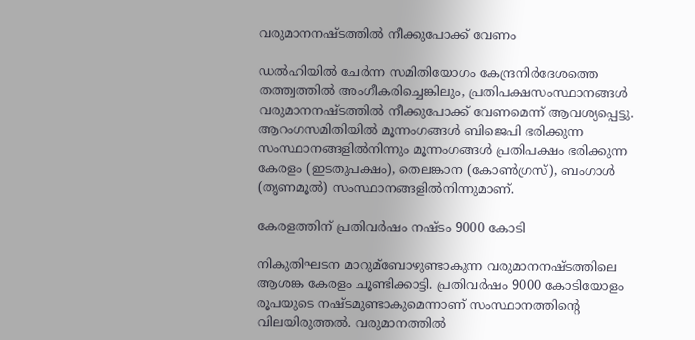വരുമാനനഷ്ടത്തില്‍ നീക്കുപോക്ക് വേണം

ഡല്‍ഹിയില്‍ ചേർന്ന സമിതിയോഗം കേന്ദ്രനിർദേശത്തെ തത്ത്വത്തില്‍ അംഗീകരിച്ചെങ്കിലും, പ്രതിപക്ഷസംസ്ഥാനങ്ങള്‍ വരുമാനനഷ്ടത്തില്‍ നീക്കുപോക്ക് വേണമെന്ന് ആവശ്യപ്പെട്ടു. ആറംഗസമിതിയില്‍ മൂന്നംഗങ്ങള്‍ ബിജെപി ഭരിക്കുന്ന സംസ്ഥാനങ്ങളില്‍നിന്നും മൂന്നംഗങ്ങള്‍ പ്രതിപക്ഷം ഭരിക്കുന്ന കേരളം (ഇടതുപക്ഷം), തെലങ്കാന (കോണ്‍ഗ്രസ്), ബംഗാള്‍ (തൃണമൂല്‍) സംസ്ഥാനങ്ങളില്‍നിന്നുമാണ്.

കേരളത്തിന് പ്രതിവർഷം നഷ്ടം 9000 കോടി

നികുതിഘടന മാറുമ്ബോഴുണ്ടാകുന്ന വരുമാനനഷ്ടത്തിലെ ആശങ്ക കേരളം ചൂണ്ടിക്കാട്ടി. പ്രതിവർഷം 9000 കോടിയോളം രൂപയുടെ നഷ്ടമുണ്ടാകുമെന്നാണ് സംസ്ഥാനത്തിന്റെ വിലയിരുത്തല്‍. വരുമാനത്തില്‍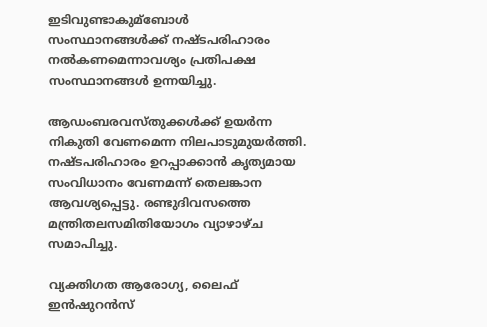ഇടിവുണ്ടാകുമ്ബോള്‍ സംസ്ഥാനങ്ങള്‍ക്ക് നഷ്ടപരിഹാരം നല്‍കണമെന്നാവശ്യം പ്രതിപക്ഷ സംസ്ഥാനങ്ങള്‍ ഉന്നയിച്ചു.

ആഡംബരവസ്തുക്കള്‍ക്ക് ഉയർന്ന നികുതി വേണമെന്ന നിലപാടുമുയർത്തി. നഷ്ടപരിഹാരം ഉറപ്പാക്കാൻ കൃത്യമായ സംവിധാനം വേണമന്ന് തെലങ്കാന ആവശ്യപ്പെട്ടു. രണ്ടുദിവസത്തെ മന്ത്രിതലസമിതിയോഗം വ്യാഴാഴ്ച സമാപിച്ചു.

വ്യക്തിഗത ആരോഗ്യ, ലൈഫ് ഇൻഷുറൻസ്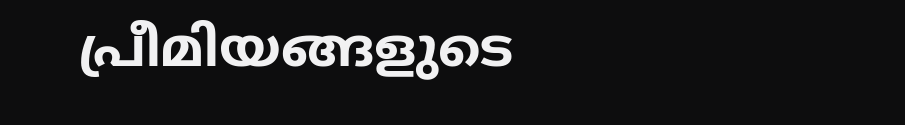പ്രീമിയങ്ങളുടെ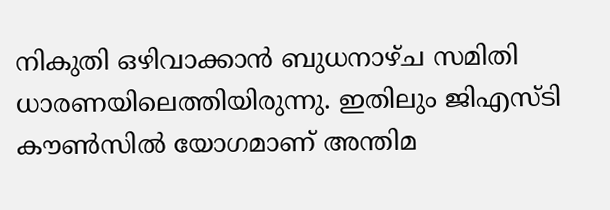നികുതി ഒഴിവാക്കാൻ ബുധനാഴ്ച സമിതി ധാരണയിലെത്തിയിരുന്നു. ഇതിലും ജിഎസ്ടി കൗണ്‍സില്‍ യോഗമാണ് അന്തിമ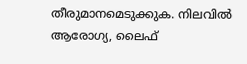തീരുമാനമെടുക്കുക. നിലവില്‍ ആരോഗ്യ, ലൈഫ്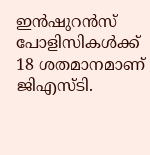ഇൻഷുറൻസ് പോളിസികള്‍ക്ക് 18 ശതമാനമാണ് ജിഎസ്ടി.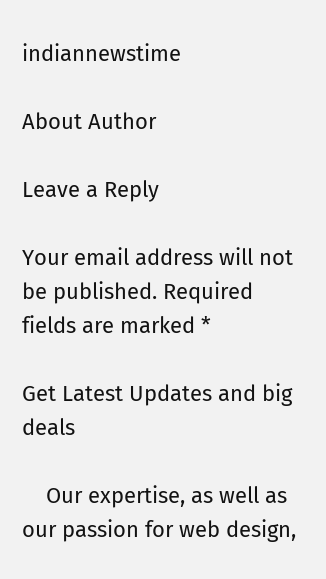indiannewstime

About Author

Leave a Reply

Your email address will not be published. Required fields are marked *

Get Latest Updates and big deals

    Our expertise, as well as our passion for web design,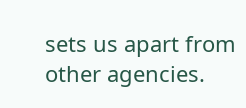sets us apart from other agencies.